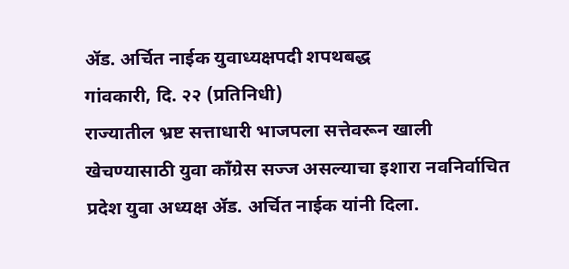ॲड. अर्चित नाईक युवाध्यक्षपदी शपथबद्ध
गांवकारी, दि. २२ (प्रतिनिधी)
राज्यातील भ्रष्ट सत्ताधारी भाजपला सत्तेवरून खाली खेचण्यासाठी युवा काँग्रेस सज्ज असल्याचा इशारा नवनिर्वाचित प्रदेश युवा अध्यक्ष ॲड. अर्चित नाईक यांनी दिला.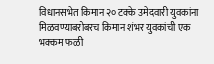विधानसभेत किमान २० टक्के उमेदवारी युवकांना मिळवण्याबरोबरच किमान शंभर युवकांची एक भक्कम फळी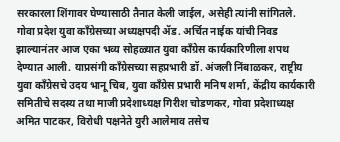सरकारला शिंगावर घेण्यासाठी तैनात केली जाईल, असेही त्यांनी सांगितले.
गोवा प्रदेश युवा काँग्रेसच्या अध्यक्षपदी ॲड. अर्चित नाईक यांची निवड झाल्यानंतर आज एका भव्य सोहळ्यात युवा काँग्रेस कार्यकारिणीला शपथ देण्यात आली. याप्रसंगी काँग्रेसच्या सहप्रभारी डॉ. अंजली निंबाळकर, राष्ट्रीय युवा काँग्रेसचे उदय भानू चिब, युवा काँग्रेस प्रभारी मनिष शर्मा, केंद्रीय कार्यकारी समितीचे सदस्य तथा माजी प्रदेशाध्यक्ष गिरीश चोडणकर, गोवा प्रदेशाध्यक्ष अमित पाटकर, विरोधी पक्षनेते युरी आलेमाव तसेच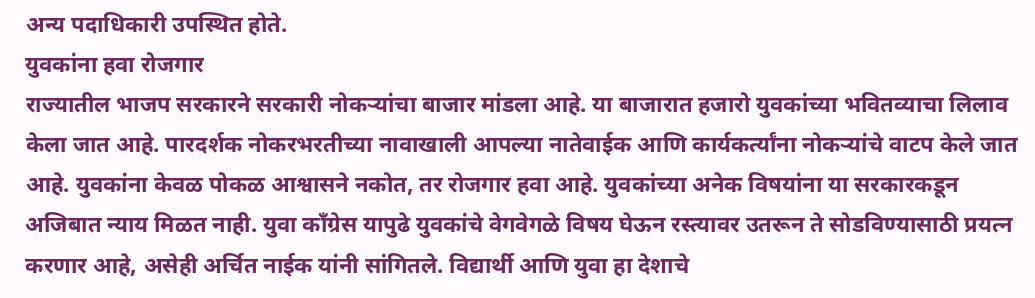अन्य पदाधिकारी उपस्थित होते.
युवकांना हवा रोजगार
राज्यातील भाजप सरकारने सरकारी नोकऱ्यांचा बाजार मांडला आहे. या बाजारात हजारो युवकांच्या भवितव्याचा लिलाव केला जात आहे. पारदर्शक नोकरभरतीच्या नावाखाली आपल्या नातेवाईक आणि कार्यकर्त्यांना नोकऱ्यांचे वाटप केले जात आहे. युवकांना केवळ पोकळ आश्वासने नकोत, तर रोजगार हवा आहे. युवकांच्या अनेक विषयांना या सरकारकडून अजिबात न्याय मिळत नाही. युवा काँग्रेस यापुढे युवकांचे वेगवेगळे विषय घेऊन रस्त्यावर उतरून ते सोडविण्यासाठी प्रयत्न करणार आहे, असेही अर्चित नाईक यांनी सांगितले. विद्यार्थी आणि युवा हा देशाचे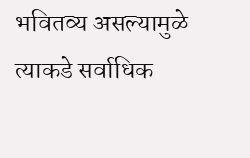भवितव्य असल्यामुळे त्याकडे सर्वाधिक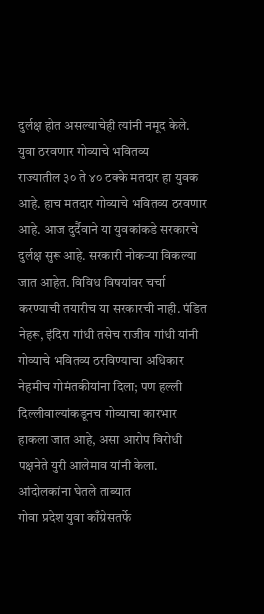दुर्लक्ष होत असल्याचेही त्यांनी नमूद केले.
युवा ठरवणार गोव्याचे भवितव्य
राज्यातील ३० ते ४० टक्के मतदार हा युवक आहे. हाच मतदार गोव्याचे भवितव्य ठरवणार आहे. आज दुर्दैवाने या युवकांकडे सरकारचे दुर्लक्ष सुरू आहे. सरकारी नोकऱ्या विकल्या जात आहेत. विविध विषयांवर चर्चा करण्याची तयारीच या सरकारची नाही. पंडित नेहरू, इंदिरा गांधी तसेच राजीव गांधी यांनी गोव्याचे भवितव्य ठरविण्याचा अधिकार नेहमीच गोमंतकीयांना दिला; पण हल्ली दिल्लीवाल्यांकडूनच गोव्याचा कारभार हाकला जात आहे, असा आरोप विरोधी पक्षनेते युरी आलेमाव यांनी केला.
आंदोलकांना घेतले ताब्यात
गोवा प्रदेश युवा काँग्रेसतर्फे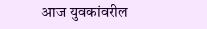आज युवकांवरील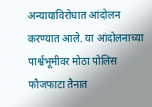अन्यायाविरोधात आंदोलन करण्यात आले. या आंदोलनाच्या पार्श्वभूमीवर मोठा पोलिस फौजफाटा तैनात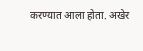करण्यात आला होता. अखेर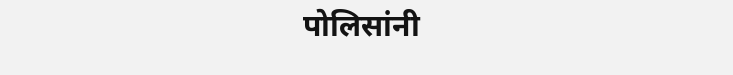पोलिसांनी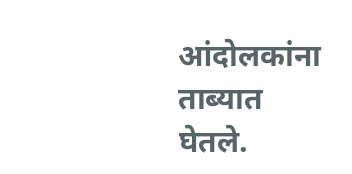आंदोलकांना ताब्यात घेतले.